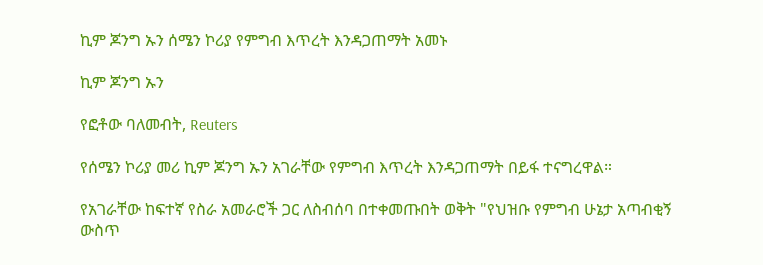ኪም ጆንግ ኡን ሰሜን ኮሪያ የምግብ እጥረት እንዳጋጠማት አመኑ

ኪም ጆንግ ኡን

የፎቶው ባለመብት, Reuters

የሰሜን ኮሪያ መሪ ኪም ጆንግ ኡን አገራቸው የምግብ እጥረት እንዳጋጠማት በይፋ ተናግረዋል።

የአገራቸው ከፍተኛ የስራ አመራሮች ጋር ለስብሰባ በተቀመጡበት ወቅት "የህዝቡ የምግብ ሁኔታ አጣብቂኝ ውስጥ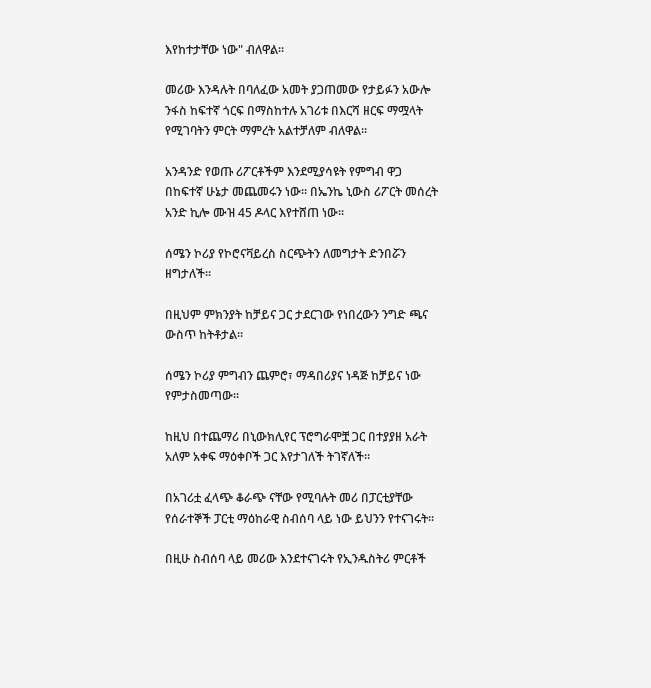እየከተታቸው ነው" ብለዋል።

መሪው እንዳሉት በባለፈው አመት ያጋጠመው የታይፉን አውሎ ንፋስ ከፍተኛ ጎርፍ በማስከተሉ አገሪቱ በእርሻ ዘርፍ ማሟላት የሚገባትን ምርት ማምረት አልተቻለም ብለዋል።

አንዳንድ የወጡ ሪፖርቶችም እንደሚያሳዩት የምግብ ዋጋ በከፍተኛ ሁኔታ መጨመሩን ነው። በኤንኬ ኒውስ ሪፖርት መሰረት አንድ ኪሎ ሙዝ 45 ዶላር እየተሸጠ ነው።

ሰሜን ኮሪያ የኮሮናቫይረስ ስርጭትን ለመግታት ድንበሯን ዘግታለች።

በዚህም ምክንያት ከቻይና ጋር ታደርገው የነበረውን ንግድ ጫና ውስጥ ከትቶታል።

ሰሜን ኮሪያ ምግብን ጨምሮ፣ ማዳበሪያና ነዳጅ ከቻይና ነው የምታስመጣው።

ከዚህ በተጨማሪ በኒውክሊየር ፕሮግራሞቿ ጋር በተያያዘ አራት አለም አቀፍ ማዕቀቦች ጋር እየታገለች ትገኛለች።

በአገሪቷ ፈላጭ ቆራጭ ናቸው የሚባሉት መሪ በፓርቲያቸው የሰራተኞች ፓርቲ ማዕከራዊ ስብሰባ ላይ ነው ይህንን የተናገሩት።

በዚሁ ስብሰባ ላይ መሪው እንደተናገሩት የኢንዱስትሪ ምርቶች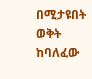በሚታዩበት ወቅት ከባለፈው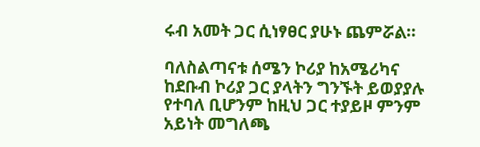ሩብ አመት ጋር ሲነፃፀር ያሁኑ ጨምሯል።

ባለስልጣናቱ ሰሜን ኮሪያ ከአሜሪካና ከደቡብ ኮሪያ ጋር ያላትን ግንኙት ይወያያሉ የተባለ ቢሆንም ከዚህ ጋር ተያይዞ ምንም አይነት መግለጫ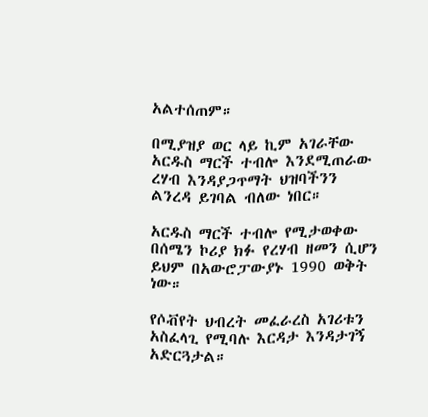አልተሰጠም።

በሚያዝያ ወር ላይ ኪም አገራቸው አርዱስ ማርች ተብሎ እንደሚጠራው ረሃብ እንዳያጋጥማት ህዝባችንን ልንረዳ ይገባል ብለው ነበር።

አርዱስ ማርች ተብሎ የሚታወቀው በሰሜን ኮሪያ ክፉ የረሃብ ዘመን ሲሆን ይህም በአውሮፓውያኑ 1990 ወቅት ነው።

የሶቭየት ህብረት መፈራረስ አገሪቱን አስፈላጊ የሚባሉ እርዳታ እንዳታገኝ አድርጓታል።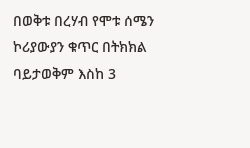በወቅቱ በረሃብ የሞቱ ሰሜን ኮሪያውያን ቁጥር በትክክል ባይታወቅም እስከ 3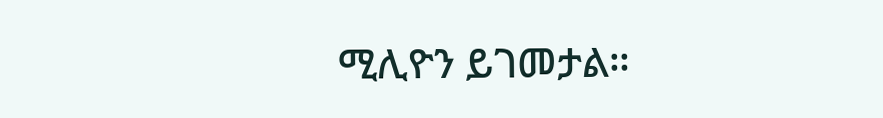ሚሊዮን ይገመታል።